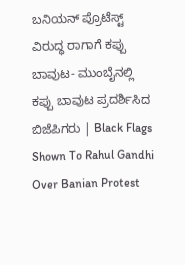ಬನಿಯನ್‌ ಪ್ರೊಟೆಸ್ಟ್‌ ವಿರುದ್ಧ ರಾಗಾಗೆ ಕಪ್ಪು ಬಾವುಟ- ಮುಂಬೈನಲ್ಲಿ ಕಪ್ಪು ಬಾವುಟ ಪ್ರದರ್ಶಿಸಿದ ಬಿಜೆಪಿಗರು | Black Flags Shown To Rahul Gandhi Over Banian Protest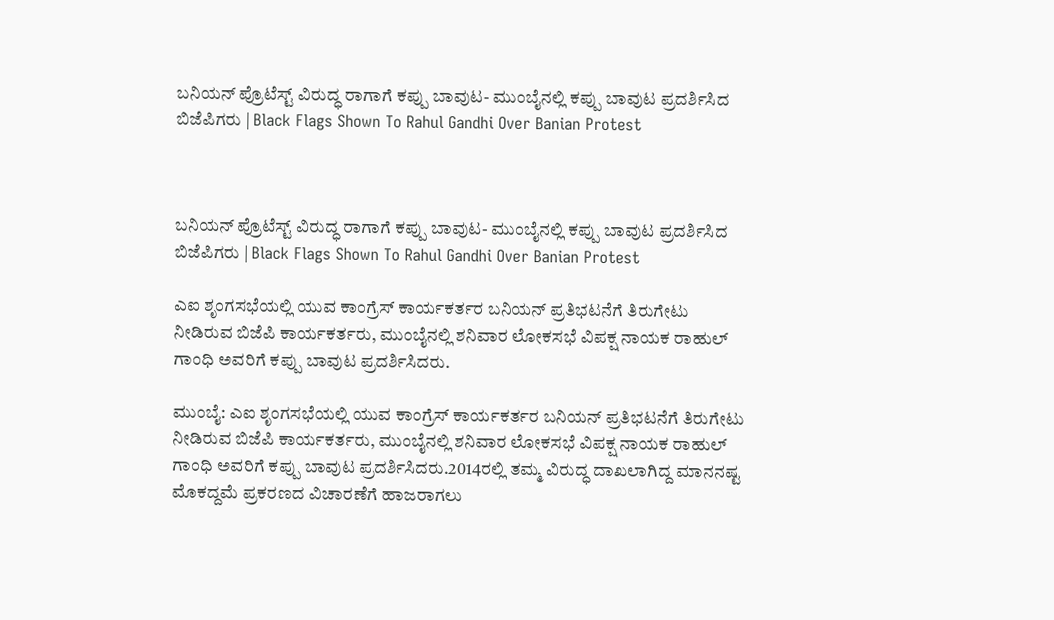ಬನಿಯನ್‌ ಪ್ರೊಟೆಸ್ಟ್‌ ವಿರುದ್ಧ ರಾಗಾಗೆ ಕಪ್ಪು ಬಾವುಟ- ಮುಂಬೈನಲ್ಲಿ ಕಪ್ಪು ಬಾವುಟ ಪ್ರದರ್ಶಿಸಿದ ಬಿಜೆಪಿಗರು | Black Flags Shown To Rahul Gandhi Over Banian Protest



ಬನಿಯನ್‌ ಪ್ರೊಟೆಸ್ಟ್‌ ವಿರುದ್ಧ ರಾಗಾಗೆ ಕಪ್ಪು ಬಾವುಟ- ಮುಂಬೈನಲ್ಲಿ ಕಪ್ಪು ಬಾವುಟ ಪ್ರದರ್ಶಿಸಿದ ಬಿಜೆಪಿಗರು | Black Flags Shown To Rahul Gandhi Over Banian Protest

ಎಐ ಶೃಂಗಸಭೆಯಲ್ಲಿ ಯುವ ಕಾಂಗ್ರೆಸ್‌ ಕಾರ್ಯಕರ್ತರ ಬನಿಯನ್‌ ಪ್ರತಿಭಟನೆಗೆ ತಿರುಗೇಟು ನೀಡಿರುವ ಬಿಜೆಪಿ ಕಾರ್ಯಕರ್ತರು, ಮುಂಬೈನಲ್ಲಿ ಶನಿವಾರ ಲೋಕಸಭೆ ವಿಪಕ್ಷ ನಾಯಕ ರಾಹುಲ್‌ ಗಾಂಧಿ ಅವರಿಗೆ ಕಪ್ಪು ಬಾವುಟ ಪ್ರದರ್ಶಿಸಿದರು.

ಮುಂಬೈ: ಎಐ ಶೃಂಗಸಭೆಯಲ್ಲಿ ಯುವ ಕಾಂಗ್ರೆಸ್‌ ಕಾರ್ಯಕರ್ತರ ಬನಿಯನ್‌ ಪ್ರತಿಭಟನೆಗೆ ತಿರುಗೇಟು ನೀಡಿರುವ ಬಿಜೆಪಿ ಕಾರ್ಯಕರ್ತರು, ಮುಂಬೈನಲ್ಲಿ ಶನಿವಾರ ಲೋಕಸಭೆ ವಿಪಕ್ಷ ನಾಯಕ ರಾಹುಲ್‌ ಗಾಂಧಿ ಅವರಿಗೆ ಕಪ್ಪು ಬಾವುಟ ಪ್ರದರ್ಶಿಸಿದರು.2014ರಲ್ಲಿ ತಮ್ಮ ವಿರುದ್ಧ ದಾಖಲಾಗಿದ್ದ ಮಾನನಷ್ಟ ಮೊಕದ್ದಮೆ ಪ್ರಕರಣದ ವಿಚಾರಣೆಗೆ ಹಾಜರಾಗಲು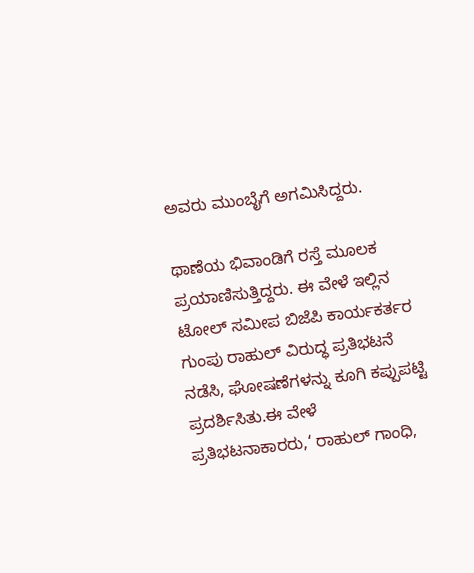ಅವರು ಮುಂಬೈಗೆ ಅಗಮಿಸಿದ್ದರು.

ಥಾಣೆಯ ಭಿವಾಂಡಿಗೆ ರಸ್ತೆ ಮೂಲಕ ಪ್ರಯಾಣಿಸುತ್ತಿದ್ದರು. ಈ ವೇಳೆ ಇಲ್ಲಿನ ಟೋಲ್‌ ಸಮೀಪ ಬಿಜೆಪಿ ಕಾರ್ಯಕರ್ತರ ಗುಂಪು ರಾಹುಲ್‌ ವಿರುದ್ಧ ಪ್ರತಿಭಟನೆ ನಡೆಸಿ, ಘೋಷಣೆಗಳನ್ನು ಕೂಗಿ ಕಪ್ಪುಪಟ್ಟಿ ಪ್ರದರ್ಶಿಸಿತು.ಈ ವೇಳೆ ಪ್ರತಿಭಟನಾಕಾರರು,‘ ರಾಹುಲ್‌ ಗಾಂಧಿ,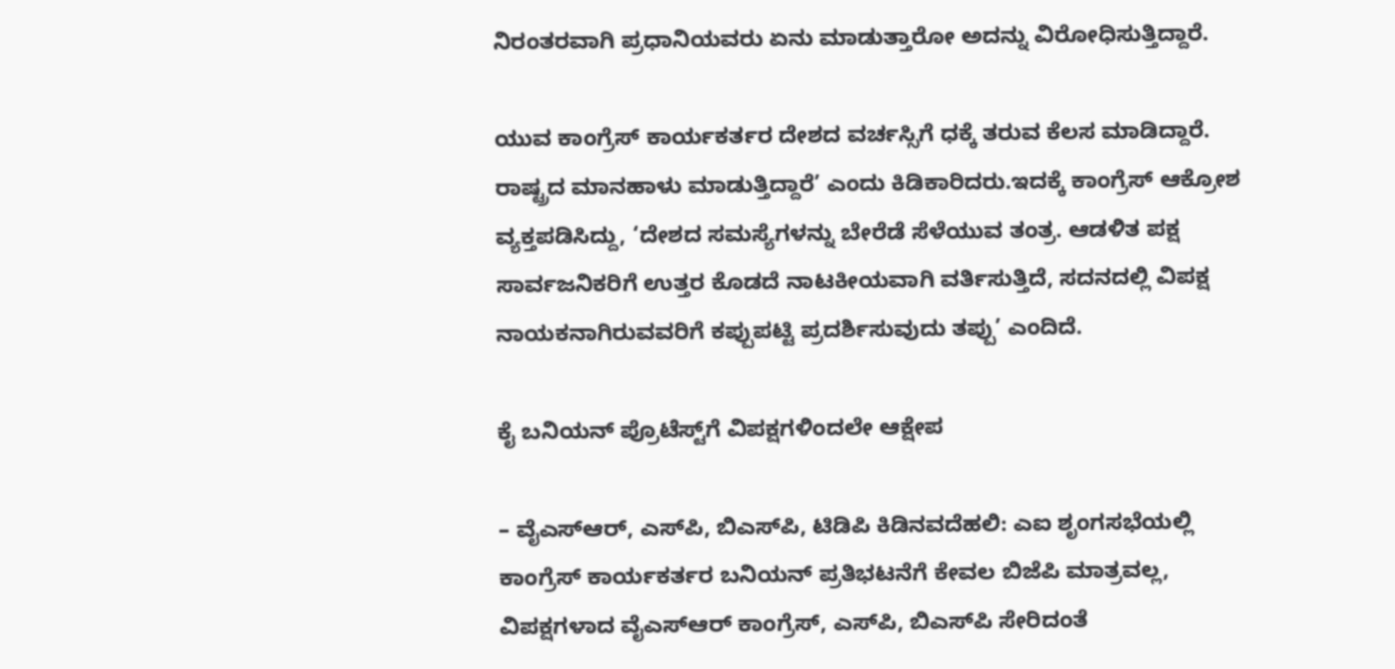ನಿರಂತರವಾಗಿ ಪ್ರಧಾನಿಯವರು ಏನು ಮಾಡುತ್ತಾರೋ ಅದನ್ನು ವಿರೋಧಿಸುತ್ತಿದ್ದಾರೆ.

ಯುವ ಕಾಂಗ್ರೆಸ್‌ ಕಾರ್ಯಕರ್ತರ ದೇಶದ ವರ್ಚಸ್ಸಿಗೆ ಧಕ್ಕೆ ತರುವ ಕೆಲಸ ಮಾಡಿದ್ದಾರೆ. ರಾಷ್ಟ್ರದ ಮಾನಹಾಳು ಮಾಡುತ್ತಿದ್ದಾರೆ’ ಎಂದು ಕಿಡಿಕಾರಿದರು.ಇದಕ್ಕೆ ಕಾಂಗ್ರೆಸ್‌ ಆಕ್ರೋಶ ವ್ಯಕ್ತಪಡಿಸಿದ್ದು, ‘ದೇಶದ ಸಮಸ್ಯೆಗಳನ್ನು ಬೇರೆಡೆ ಸೆಳೆಯುವ ತಂತ್ರ. ಆಡಳಿತ ಪಕ್ಷ ಸಾರ್ವಜನಿಕರಿಗೆ ಉತ್ತರ ಕೊಡದೆ ನಾಟಕೀಯವಾಗಿ ವರ್ತಿಸುತ್ತಿದೆ, ಸದನದಲ್ಲಿ ವಿಪಕ್ಷ ನಾಯಕನಾಗಿರುವವರಿಗೆ ಕಪ್ಪುಪಟ್ಟಿ ಪ್ರದರ್ಶಿಸುವುದು ತಪ್ಪು’ ಎಂದಿದೆ.

ಕೈ ಬನಿಯನ್‌ ಪ್ರೊಟೆಸ್ಟ್‌ಗೆ ವಿಪಕ್ಷಗಳಿಂದಲೇ ಆಕ್ಷೇಪ

– ವೈಎಸ್‌ಆರ್‌, ಎಸ್‌ಪಿ, ಬಿಎಸ್‌ಪಿ, ಟಿಡಿಪಿ ಕಿಡಿನವದೆಹಲಿ: ಎಐ ಶೃಂಗಸಭೆಯಲ್ಲಿ ಕಾಂಗ್ರೆಸ್‌ ಕಾರ್ಯಕರ್ತರ ಬನಿಯನ್‌ ಪ್ರತಿಭಟನೆಗೆ ಕೇವಲ ಬಿಜೆಪಿ ಮಾತ್ರವಲ್ಲ, ವಿಪಕ್ಷಗಳಾದ ವೈಎಸ್‌ಆರ್‌ ಕಾಂಗ್ರೆಸ್‌, ಎಸ್‌ಪಿ, ಬಿಎಸ್‌ಪಿ ಸೇರಿದಂತೆ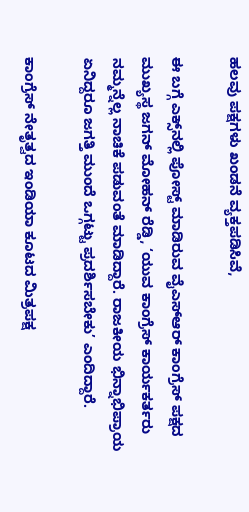ಹಲವು ಪಕ್ಷಗಳು ಖಂಡನೆ ವ್ಯಕ್ತಪಡಿಸಿವೆ,

ಈ ಬಗ್ಗೆ ಎಕ್ಸ್‌ನಲ್ಲಿ ಪೋಸ್ಟ್‌ ಮಾಡಿರುವ ವೈಎಸ್‌ಆರ್‌ ಕಾಂಗ್ರೆಸ್‌ ಪಕ್ಷದ ಮುಖ್ಯಸ್ಥ ಜಗನ್‌ ಮೋಹನ್‌ ರೆಡ್ಡಿ, ‘ಯುವ ಕಾಂಗ್ರೆಸ್‌ ಕಾರ್ಯಕರ್ತರು ನಮ್ಮನ್ನೆಲ್ಲ ನಾಚಿಕೆ ಪಡುವಂತೆ ಮಾಡಿದ್ದಾರೆ. ರಾಜಕೀಯ ಭಿನ್ನಾಭಿಪ್ರಾಯ ಏನಿದ್ದರೂ ಜಗತ್ತಿ ಮುಂದೆ ಒಗ್ಗಟ್ಟು ಪ್ರದರ್ಶಿಸಬೇಕು’ ಎಂದಿದ್ದಾರೆ.

ಕಾಂಗ್ರೆಸ್‌ ನೇತೃತ್ವದ ಇಂಡಿಯಾ ಕೂಟದ ಮಿತ್ರಪಕ್ಷ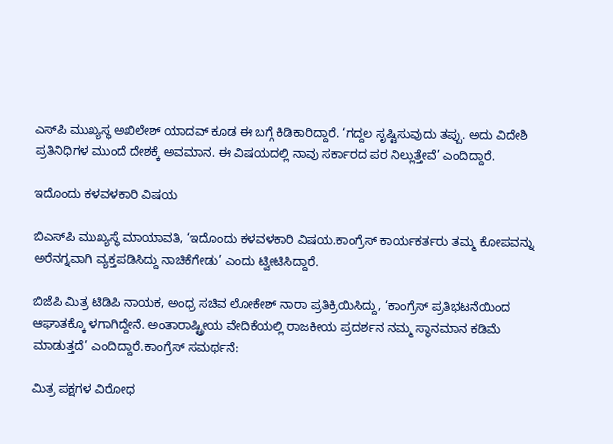ಎಸ್‌ಪಿ ಮುಖ್ಯಸ್ಥ ಅಖಿಲೇಶ್‌ ಯಾದವ್‌ ಕೂಡ ಈ ಬಗ್ಗೆ ಕಿಡಿಕಾರಿದ್ದಾರೆ. ‘ಗದ್ದಲ ಸೃಷ್ಟಿಸುವುದು ತಪ್ಪು. ಅದು ವಿದೇಶಿ ಪ್ರತಿನಿಧಿಗಳ ಮುಂದೆ ದೇಶಕ್ಕೆ ಅವಮಾನ. ಈ ವಿಷಯದಲ್ಲಿ ನಾವು ಸರ್ಕಾರದ ಪರ ನಿಲ್ಲುತ್ತೇವೆ’ ಎಂದಿದ್ದಾರೆ.

ಇದೊಂದು ಕಳವಳಕಾರಿ ವಿಷಯ

ಬಿಎಸ್‌ಪಿ ಮುಖ್ಯಸ್ಥೆ ಮಾಯಾವತಿ, ‘ಇದೊಂದು ಕಳವಳಕಾರಿ ವಿಷಯ.ಕಾಂಗ್ರೆಸ್‌ ಕಾರ್ಯಕರ್ತರು ತಮ್ಮ ಕೋಪವನ್ನು ಅರೆನಗ್ನವಾಗಿ ವ್ಯಕ್ತಪಡಿಸಿದ್ದು ನಾಚಿಕೆಗೇಡು’ ಎಂದು ಟ್ವೀಟಿಸಿದ್ದಾರೆ.

ಬಿಜೆಪಿ ಮಿತ್ರ ಟಿಡಿಪಿ ನಾಯಕ, ಅಂಧ್ರ ಸಚಿವ ಲೋಕೇಶ್‌ ನಾರಾ ಪ್ರತಿಕ್ರಿಯಿಸಿದ್ದು, ‘ಕಾಂಗ್ರೆಸ್‌ ಪ್ರತಿಭಟನೆಯಿಂದ ಆಘಾತಕ್ಕೊ ಳಗಾಗಿದ್ದೇನೆ. ಅಂತಾರಾಷ್ಟ್ರೀಯ ವೇದಿಕೆಯಲ್ಲಿ ರಾಜಕೀಯ ಪ್ರದರ್ಶನ ನಮ್ಮ ಸ್ಥಾನಮಾನ ಕಡಿಮೆ ಮಾಡುತ್ತದೆ’ ಎಂದಿದ್ದಾರೆ.ಕಾಂಗ್ರೆಸ್ ಸಮರ್ಥನೆ:

ಮಿತ್ರ ಪಕ್ಷಗಳ ವಿರೋಧ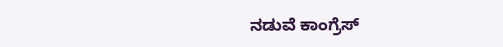ನಡುವೆ ಕಾಂಗ್ರೆಸ್‌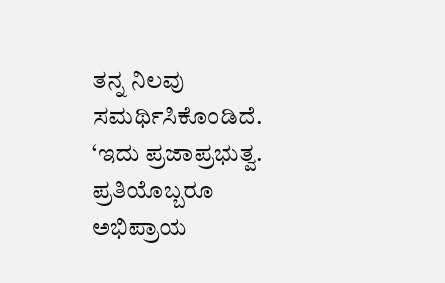ತನ್ನ ನಿಲವು ಸಮರ್ಥಿಸಿಕೊಂಡಿದೆ. ‘ಇದು ಪ್ರಜಾಪ್ರಭುತ್ವ. ಪ್ರತಿಯೊಬ್ಬರೂ ಅಭಿಪ್ರಾಯ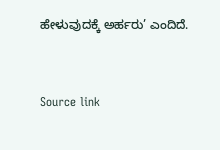ಹೇಳುವುದಕ್ಕೆ ಅರ್ಹರು’ ಎಂದಿದೆ.



Source link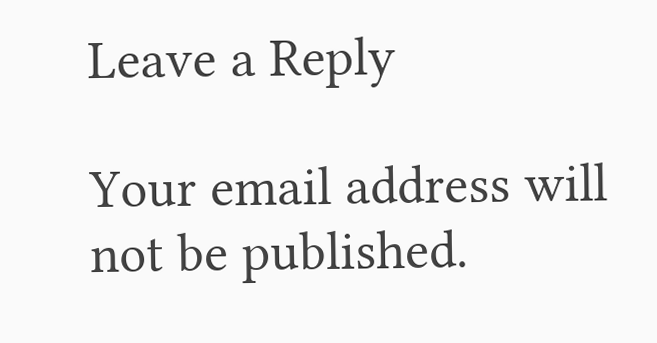Leave a Reply

Your email address will not be published.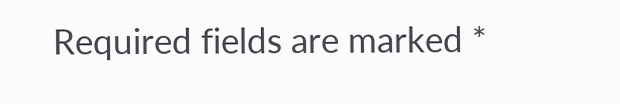Required fields are marked *